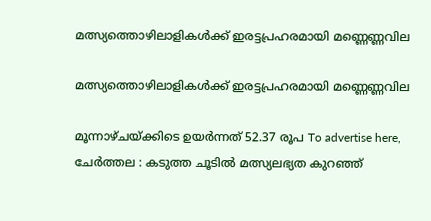മത്സ്യത്തൊഴിലാളികൾക്ക് ഇരട്ടപ്രഹരമായി മണ്ണെണ്ണവില

മത്സ്യത്തൊഴിലാളികൾക്ക് ഇരട്ടപ്രഹരമായി മണ്ണെണ്ണവില

മൂന്നാഴ്ചയ്ക്കിടെ ഉയർന്നത് 52.37 രൂപ To advertise here, ചേർത്തല : കടുത്ത ചൂടിൽ മത്സ്യലഭ്യത കുറഞ്ഞ്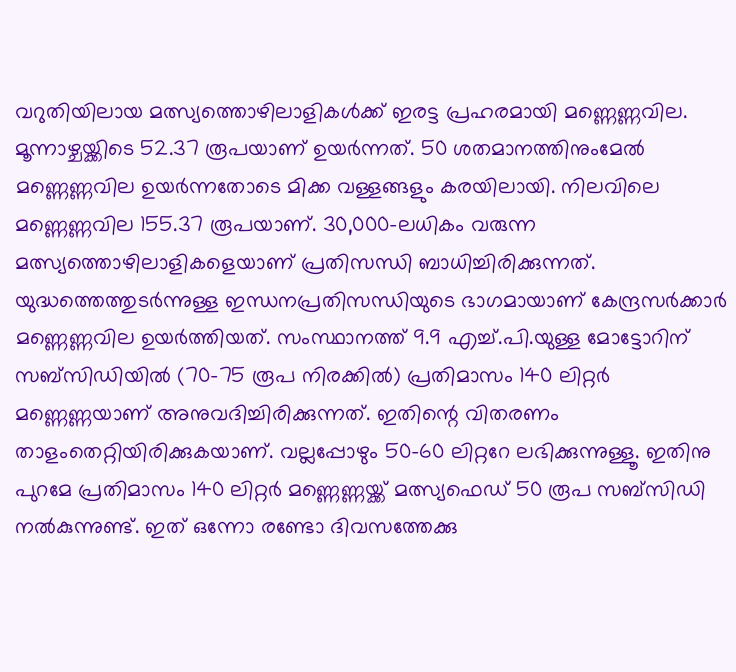വറുതിയിലായ മത്സ്യത്തൊഴിലാളികൾക്ക് ഇരട്ട പ്രഹരമായി മണ്ണെണ്ണവില. മൂന്നാഴ്ചയ്ക്കിടെ 52.37 രൂപയാണ് ഉയർന്നത്. 50 ശതമാനത്തിനുംമേൽ മണ്ണെണ്ണവില ഉയർന്നതോടെ മിക്ക വള്ളങ്ങളും കരയിലായി. നിലവിലെ മണ്ണെണ്ണവില 155.37 രൂപയാണ്. 30,000-ലധികം വരുന്ന മത്സ്യത്തൊഴിലാളികളെയാണ് പ്രതിസന്ധി ബാധിച്ചിരിക്കുന്നത്. യുദ്ധത്തെത്തുടർന്നുള്ള ഇന്ധനപ്രതിസന്ധിയുടെ ഭാഗമായാണ് കേന്ദ്രസർക്കാർ മണ്ണെണ്ണവില ഉയർത്തിയത്. സംസ്ഥാനത്ത് 9.9 എച്ച്.പി.യുള്ള മോട്ടോറിന് സബ്സിഡിയിൽ (70-75 രൂപ നിരക്കിൽ) പ്രതിമാസം 140 ലിറ്റർ മണ്ണെണ്ണയാണ് അനുവദിച്ചിരിക്കുന്നത്. ഇതിന്റെ വിതരണം താളംതെറ്റിയിരിക്കുകയാണ്. വല്ലപ്പോഴും 50-60 ലിറ്ററേ ലഭിക്കുന്നുള്ളൂ. ഇതിനു പുറമേ പ്രതിമാസം 140 ലിറ്റർ മണ്ണെണ്ണയ്ക്ക് മത്സ്യഫെഡ് 50 രൂപ സബ്സിഡി നൽകുന്നുണ്ട്. ഇത്‌ ഒന്നോ രണ്ടോ ദിവസത്തേക്കു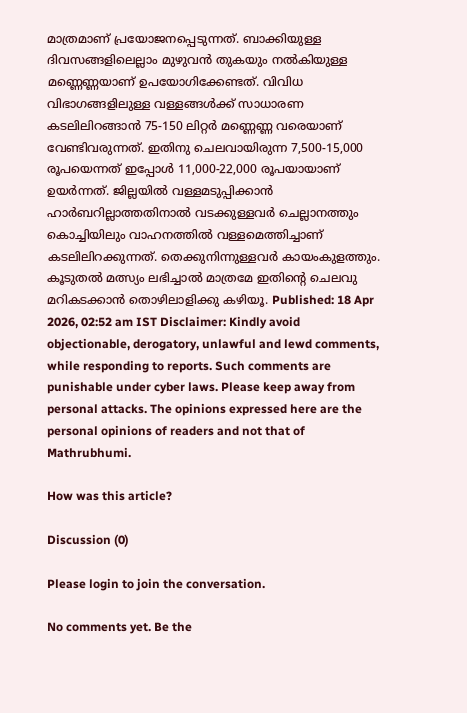മാത്രമാണ് പ്രയോജനപ്പെടുന്നത്. ബാക്കിയുള്ള ദിവസങ്ങളിലെല്ലാം മുഴുവൻ തുകയും നൽകിയുള്ള മണ്ണെണ്ണയാണ് ഉപയോഗിക്കേണ്ടത്. വിവിധ വിഭാഗങ്ങളിലുള്ള വള്ളങ്ങൾക്ക് സാധാരണ കടലിലിറങ്ങാൻ 75-150 ലിറ്റർ മണ്ണെണ്ണ വരെയാണ് വേണ്ടിവരുന്നത്. ഇതിനു ചെലവായിരുന്ന 7,500-15,000 രൂപയെന്നത് ഇപ്പോൾ 11,000-22,000 രൂപയായാണ് ഉയർന്നത്. ജില്ലയിൽ വള്ളമടുപ്പിക്കാൻ ഹാർബറില്ലാത്തതിനാൽ വടക്കുള്ളവർ ചെല്ലാനത്തും കൊച്ചിയിലും വാഹനത്തിൽ വള്ളമെത്തിച്ചാണ് കടലിലിറക്കുന്നത്. തെക്കുനിന്നുള്ളവർ കായംകുളത്തും. കൂടുതൽ മത്സ്യം ലഭിച്ചാൽ മാത്രമേ ഇതിന്റെ ചെലവു മറികടക്കാൻ തൊഴിലാളിക്കു കഴിയൂ. Published: 18 Apr 2026, 02:52 am IST Disclaimer: Kindly avoid objectionable, derogatory, unlawful and lewd comments, while responding to reports. Such comments are punishable under cyber laws. Please keep away from personal attacks. The opinions expressed here are the personal opinions of readers and not that of Mathrubhumi.

How was this article?

Discussion (0)

Please login to join the conversation.

No comments yet. Be the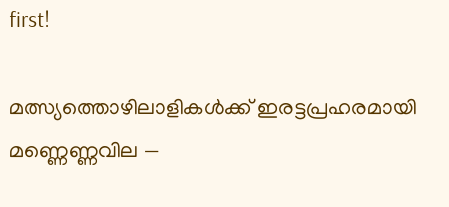first!

മത്സ്യത്തൊഴിലാളികൾക്ക് ഇരട്ടപ്രഹരമായി മണ്ണെണ്ണവില —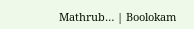Mathrub… | Boolokam